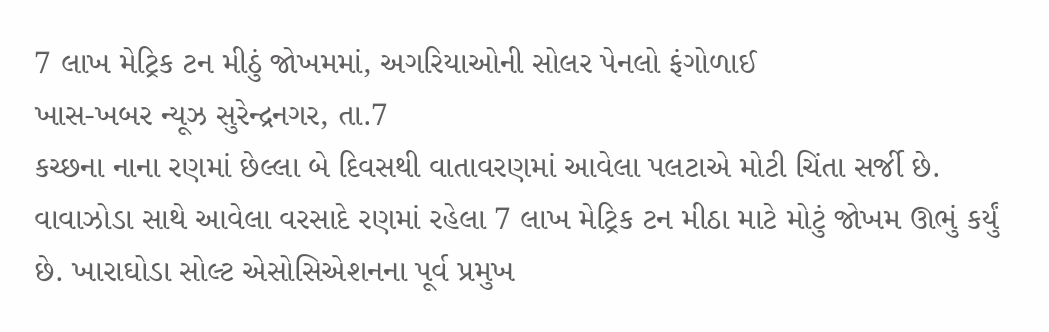7 લાખ મેટ્રિક ટન મીઠું જોખમમાં, અગરિયાઓની સોલર પેનલો ફંગોળાઈ
ખાસ-ખબર ન્યૂઝ સુરેન્દ્રનગર, તા.7
કચ્છના નાના રણમાં છેલ્લા બે દિવસથી વાતાવરણમાં આવેલા પલટાએ મોટી ચિંતા સર્જી છે. વાવાઝોડા સાથે આવેલા વરસાદે રણમાં રહેલા 7 લાખ મેટ્રિક ટન મીઠા માટે મોટું જોખમ ઊભું કર્યું છે. ખારાઘોડા સોલ્ટ એસોસિએશનના પૂર્વ પ્રમુખ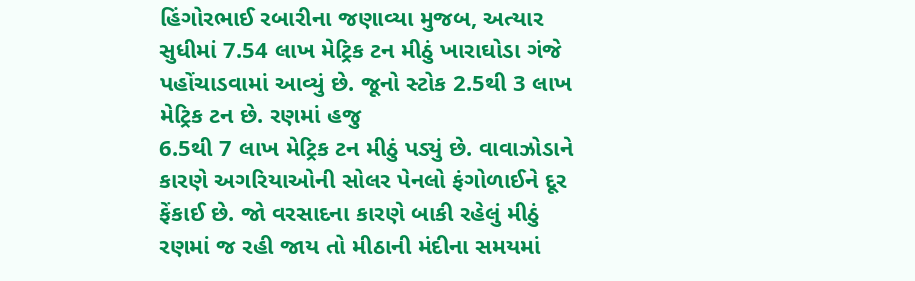હિંગોરભાઈ રબારીના જણાવ્યા મુજબ, અત્યાર સુધીમાં 7.54 લાખ મેટ્રિક ટન મીઠું ખારાઘોડા ગંજે પહોંચાડવામાં આવ્યું છે. જૂનો સ્ટોક 2.5થી 3 લાખ મેટ્રિક ટન છે. રણમાં હજુ
6.5થી 7 લાખ મેટ્રિક ટન મીઠું પડ્યું છે. વાવાઝોડાને કારણે અગરિયાઓની સોલર પેનલો ફંગોળાઈને દૂર ફેંકાઈ છે. જો વરસાદના કારણે બાકી રહેલું મીઠું રણમાં જ રહી જાય તો મીઠાની મંદીના સમયમાં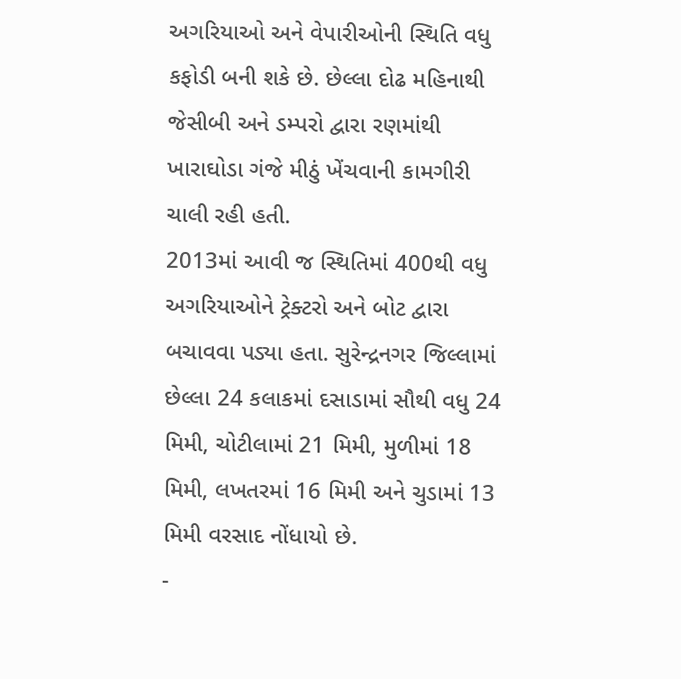અગરિયાઓ અને વેપારીઓની સ્થિતિ વધુ કફોડી બની શકે છે. છેલ્લા દોઢ મહિનાથી જેસીબી અને ડમ્પરો દ્વારા રણમાંથી ખારાઘોડા ગંજે મીઠું ખેંચવાની કામગીરી ચાલી રહી હતી.
2013માં આવી જ સ્થિતિમાં 400થી વધુ અગરિયાઓને ટ્રેક્ટરો અને બોટ દ્વારા બચાવવા પડ્યા હતા. સુરેન્દ્રનગર જિલ્લામાં છેલ્લા 24 કલાકમાં દસાડામાં સૌથી વધુ 24 મિમી, ચોટીલામાં 21 મિમી, મુળીમાં 18 મિમી, લખતરમાં 16 મિમી અને ચુડામાં 13 મિમી વરસાદ નોંધાયો છે.
-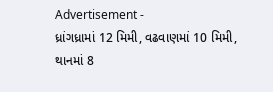Advertisement -
ધ્રાંગધ્રામાં 12 મિમી, વઢવાણમાં 10 મિમી, થાનમાં 8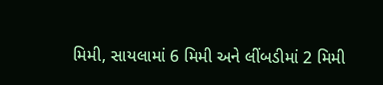મિમી, સાયલામાં 6 મિમી અને લીંબડીમાં 2 મિમી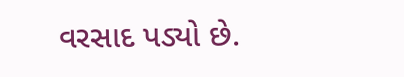વરસાદ પડ્યો છે.